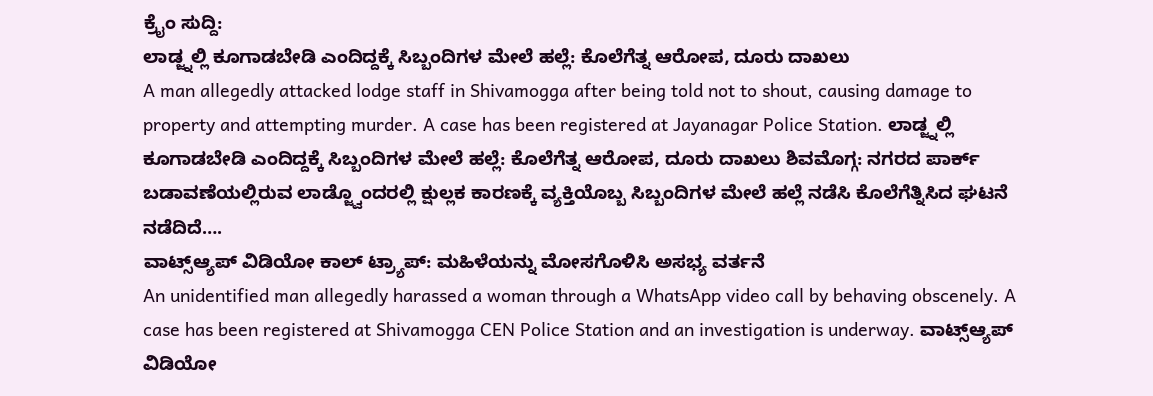ಕ್ರೈಂ ಸುದ್ದಿ:
ಲಾಡ್ಜ್ನಲ್ಲಿ ಕೂಗಾಡಬೇಡಿ ಎಂದಿದ್ದಕ್ಕೆ ಸಿಬ್ಬಂದಿಗಳ ಮೇಲೆ ಹಲ್ಲೆ: ಕೊಲೆಗೆತ್ನ ಆರೋಪ, ದೂರು ದಾಖಲು
A man allegedly attacked lodge staff in Shivamogga after being told not to shout, causing damage to property and attempting murder. A case has been registered at Jayanagar Police Station. ಲಾಡ್ಜ್ನಲ್ಲಿ ಕೂಗಾಡಬೇಡಿ ಎಂದಿದ್ದಕ್ಕೆ ಸಿಬ್ಬಂದಿಗಳ ಮೇಲೆ ಹಲ್ಲೆ: ಕೊಲೆಗೆತ್ನ ಆರೋಪ, ದೂರು ದಾಖಲು ಶಿವಮೊಗ್ಗ: ನಗರದ ಪಾರ್ಕ್ ಬಡಾವಣೆಯಲ್ಲಿರುವ ಲಾಡ್ಜ್ವೊಂದರಲ್ಲಿ ಕ್ಷುಲ್ಲಕ ಕಾರಣಕ್ಕೆ ವ್ಯಕ್ತಿಯೊಬ್ಬ ಸಿಬ್ಬಂದಿಗಳ ಮೇಲೆ ಹಲ್ಲೆ ನಡೆಸಿ ಕೊಲೆಗೆತ್ನಿಸಿದ ಘಟನೆ ನಡೆದಿದೆ….
ವಾಟ್ಸ್ಆ್ಯಪ್ ವಿಡಿಯೋ ಕಾಲ್ ಟ್ರ್ಯಾಪ್: ಮಹಿಳೆಯನ್ನು ಮೋಸಗೊಳಿಸಿ ಅಸಭ್ಯ ವರ್ತನೆ
An unidentified man allegedly harassed a woman through a WhatsApp video call by behaving obscenely. A case has been registered at Shivamogga CEN Police Station and an investigation is underway. ವಾಟ್ಸ್ಆ್ಯಪ್ ವಿಡಿಯೋ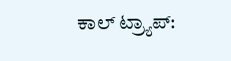ಕಾಲ್ ಟ್ರ್ಯಾಪ್: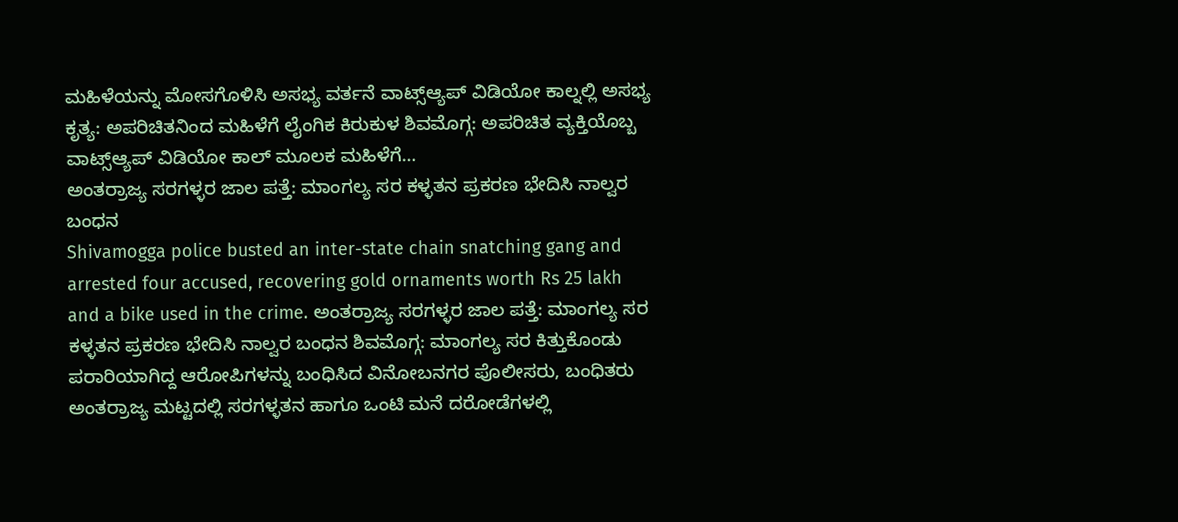ಮಹಿಳೆಯನ್ನು ಮೋಸಗೊಳಿಸಿ ಅಸಭ್ಯ ವರ್ತನೆ ವಾಟ್ಸ್ಆ್ಯಪ್ ವಿಡಿಯೋ ಕಾಲ್ನಲ್ಲಿ ಅಸಭ್ಯ ಕೃತ್ಯ: ಅಪರಿಚಿತನಿಂದ ಮಹಿಳೆಗೆ ಲೈಂಗಿಕ ಕಿರುಕುಳ ಶಿವಮೊಗ್ಗ: ಅಪರಿಚಿತ ವ್ಯಕ್ತಿಯೊಬ್ಬ ವಾಟ್ಸ್ಆ್ಯಪ್ ವಿಡಿಯೋ ಕಾಲ್ ಮೂಲಕ ಮಹಿಳೆಗೆ…
ಅಂತರ್ರಾಜ್ಯ ಸರಗಳ್ಳರ ಜಾಲ ಪತ್ತೆ: ಮಾಂಗಲ್ಯ ಸರ ಕಳ್ಳತನ ಪ್ರಕರಣ ಭೇದಿಸಿ ನಾಲ್ವರ ಬಂಧನ
Shivamogga police busted an inter-state chain snatching gang and arrested four accused, recovering gold ornaments worth Rs 25 lakh and a bike used in the crime. ಅಂತರ್ರಾಜ್ಯ ಸರಗಳ್ಳರ ಜಾಲ ಪತ್ತೆ: ಮಾಂಗಲ್ಯ ಸರ ಕಳ್ಳತನ ಪ್ರಕರಣ ಭೇದಿಸಿ ನಾಲ್ವರ ಬಂಧನ ಶಿವಮೊಗ್ಗ: ಮಾಂಗಲ್ಯ ಸರ ಕಿತ್ತುಕೊಂಡು ಪರಾರಿಯಾಗಿದ್ದ ಆರೋಪಿಗಳನ್ನು ಬಂಧಿಸಿದ ವಿನೋಬನಗರ ಪೊಲೀಸರು, ಬಂಧಿತರು ಅಂತರ್ರಾಜ್ಯ ಮಟ್ಟದಲ್ಲಿ ಸರಗಳ್ಳತನ ಹಾಗೂ ಒಂಟಿ ಮನೆ ದರೋಡೆಗಳಲ್ಲಿ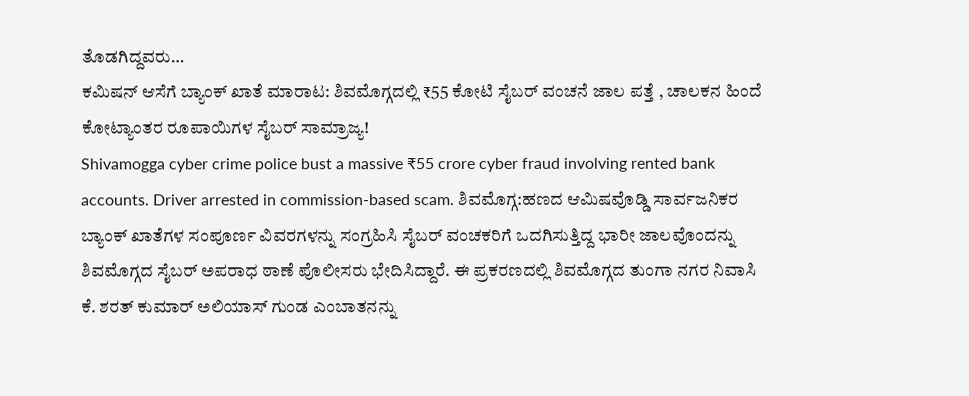ತೊಡಗಿದ್ದವರು…
ಕಮಿಷನ್ ಆಸೆಗೆ ಬ್ಯಾಂಕ್ ಖಾತೆ ಮಾರಾಟ: ಶಿವಮೊಗ್ಗದಲ್ಲಿ ₹55 ಕೋಟಿ ಸೈಬರ್ ವಂಚನೆ ಜಾಲ ಪತ್ತೆ , ಚಾಲಕನ ಹಿಂದೆ ಕೋಟ್ಯಾಂತರ ರೂಪಾಯಿಗಳ ಸೈಬರ್ ಸಾಮ್ರಾಜ್ಯ!
Shivamogga cyber crime police bust a massive ₹55 crore cyber fraud involving rented bank accounts. Driver arrested in commission-based scam. ಶಿವಮೊಗ್ಗ:ಹಣದ ಆಮಿಷವೊಡ್ಡಿ ಸಾರ್ವಜನಿಕರ ಬ್ಯಾಂಕ್ ಖಾತೆಗಳ ಸಂಪೂರ್ಣ ವಿವರಗಳನ್ನು ಸಂಗ್ರಹಿಸಿ ಸೈಬರ್ ವಂಚಕರಿಗೆ ಒದಗಿಸುತ್ತಿದ್ದ ಭಾರೀ ಜಾಲವೊಂದನ್ನು ಶಿವಮೊಗ್ಗದ ಸೈಬರ್ ಅಪರಾಧ ಠಾಣೆ ಪೊಲೀಸರು ಭೇದಿಸಿದ್ದಾರೆ. ಈ ಪ್ರಕರಣದಲ್ಲಿ ಶಿವಮೊಗ್ಗದ ತುಂಗಾ ನಗರ ನಿವಾಸಿ ಕೆ. ಶರತ್ ಕುಮಾರ್ ಅಲಿಯಾಸ್ ಗುಂಡ ಎಂಬಾತನನ್ನು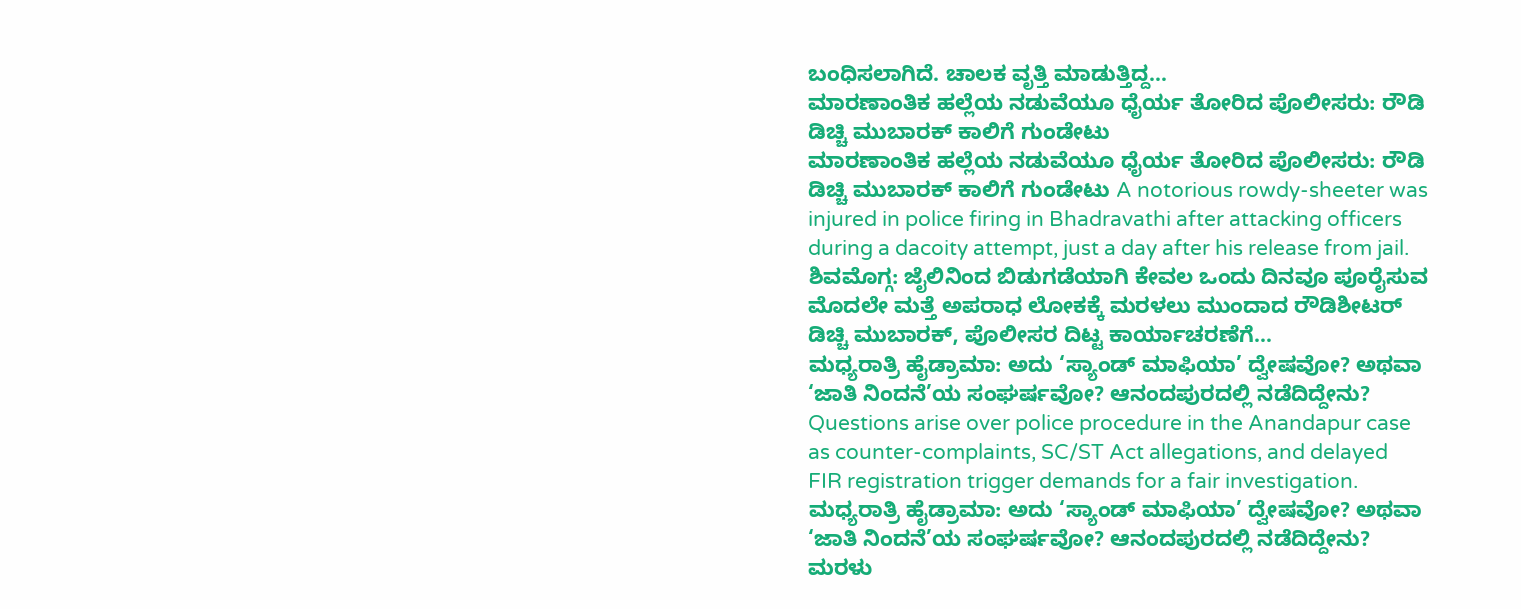ಬಂಧಿಸಲಾಗಿದೆ. ಚಾಲಕ ವೃತ್ತಿ ಮಾಡುತ್ತಿದ್ದ…
ಮಾರಣಾಂತಿಕ ಹಲ್ಲೆಯ ನಡುವೆಯೂ ಧೈರ್ಯ ತೋರಿದ ಪೊಲೀಸರು: ರೌಡಿ ಡಿಚ್ಚಿ ಮುಬಾರಕ್ ಕಾಲಿಗೆ ಗುಂಡೇಟು
ಮಾರಣಾಂತಿಕ ಹಲ್ಲೆಯ ನಡುವೆಯೂ ಧೈರ್ಯ ತೋರಿದ ಪೊಲೀಸರು: ರೌಡಿ ಡಿಚ್ಚಿ ಮುಬಾರಕ್ ಕಾಲಿಗೆ ಗುಂಡೇಟು A notorious rowdy-sheeter was injured in police firing in Bhadravathi after attacking officers during a dacoity attempt, just a day after his release from jail. ಶಿವಮೊಗ್ಗ: ಜೈಲಿನಿಂದ ಬಿಡುಗಡೆಯಾಗಿ ಕೇವಲ ಒಂದು ದಿನವೂ ಪೂರೈಸುವ ಮೊದಲೇ ಮತ್ತೆ ಅಪರಾಧ ಲೋಕಕ್ಕೆ ಮರಳಲು ಮುಂದಾದ ರೌಡಿಶೀಟರ್ ಡಿಚ್ಚಿ ಮುಬಾರಕ್, ಪೊಲೀಸರ ದಿಟ್ಟ ಕಾರ್ಯಾಚರಣೆಗೆ…
ಮಧ್ಯರಾತ್ರಿ ಹೈಡ್ರಾಮಾ: ಅದು ‘ಸ್ಯಾಂಡ್ ಮಾಫಿಯಾ’ ದ್ವೇಷವೋ? ಅಥವಾ ‘ಜಾತಿ ನಿಂದನೆ’ಯ ಸಂಘರ್ಷವೋ? ಆನಂದಪುರದಲ್ಲಿ ನಡೆದಿದ್ದೇನು?
Questions arise over police procedure in the Anandapur case as counter-complaints, SC/ST Act allegations, and delayed FIR registration trigger demands for a fair investigation. ಮಧ್ಯರಾತ್ರಿ ಹೈಡ್ರಾಮಾ: ಅದು ‘ಸ್ಯಾಂಡ್ ಮಾಫಿಯಾ’ ದ್ವೇಷವೋ? ಅಥವಾ ‘ಜಾತಿ ನಿಂದನೆ’ಯ ಸಂಘರ್ಷವೋ? ಆನಂದಪುರದಲ್ಲಿ ನಡೆದಿದ್ದೇನು? ಮರಳು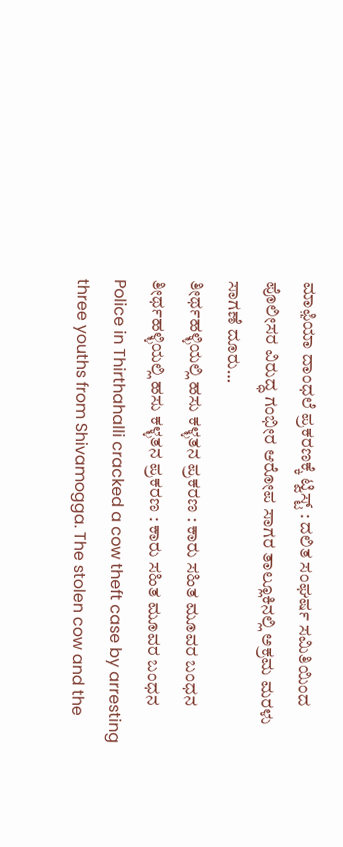ಮಾಫ಼ಿಯಾ ದಾಂಧಲೆ ಪ್ರಕರಣಕ್ಕೆ ಟ್ವಿಸ್ಟ್ : ದಲಿತ ಸಂಘರ್ಷ ಸಮಿತಿಯಿಂದ ಪೊಲೀಸರ ವಿರುದ್ಧ ಗಂಭೀರ ಆರೋಪ ಸಾಗರ ತಾಲ್ಲೂಕಿನಲ್ಲಿ ಅಕ್ರಮ ಮರಳು ಸಾಗಣೆ ದೂರು…
ತೀರ್ಥಹಳ್ಳಿಯಲ್ಲಿ ಹಸು ಕಳ್ಳತನ ಪ್ರಕರಣ : ಕಾರು ಸಹಿತ ಮೂವರ ಬಂಧನ
ತೀರ್ಥಹಳ್ಳಿಯಲ್ಲಿ ಹಸು ಕಳ್ಳತನ ಪ್ರಕರಣ : ಕಾರು ಸಹಿತ ಮೂವರ ಬಂಧನ Police in Thirthahalli cracked a cow theft case by arresting three youths from Shivamogga. The stolen cow and the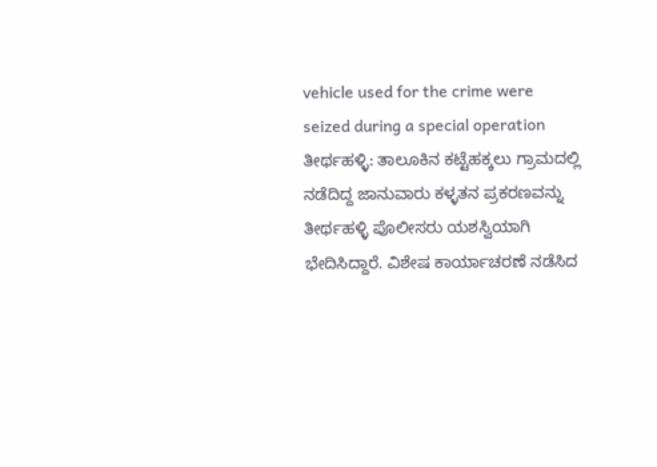vehicle used for the crime were seized during a special operation ತೀರ್ಥಹಳ್ಳಿ: ತಾಲೂಕಿನ ಕಟ್ಟೆಹಕ್ಕಲು ಗ್ರಾಮದಲ್ಲಿ ನಡೆದಿದ್ದ ಜಾನುವಾರು ಕಳ್ಳತನ ಪ್ರಕರಣವನ್ನು ತೀರ್ಥಹಳ್ಳಿ ಪೊಲೀಸರು ಯಶಸ್ವಿಯಾಗಿ ಭೇದಿಸಿದ್ದಾರೆ. ವಿಶೇಷ ಕಾರ್ಯಾಚರಣೆ ನಡೆಸಿದ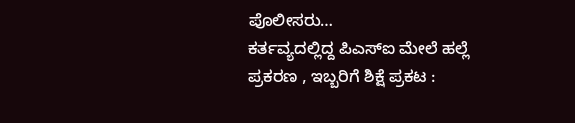ಪೊಲೀಸರು…
ಕರ್ತವ್ಯದಲ್ಲಿದ್ದ ಪಿಎಸ್ಐ ಮೇಲೆ ಹಲ್ಲೆ ಪ್ರಕರಣ , ಇಬ್ಬರಿಗೆ ಶಿಕ್ಷೆ ಪ್ರಕಟ :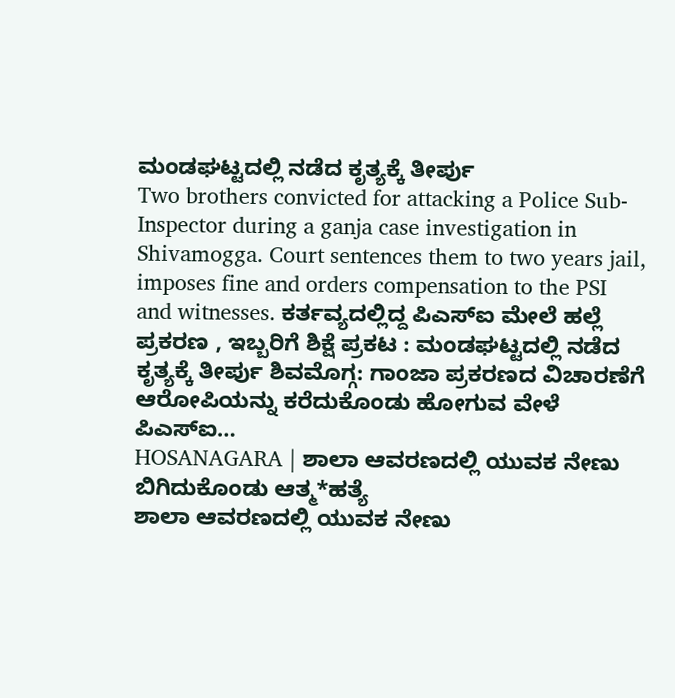ಮಂಡಘಟ್ಟದಲ್ಲಿ ನಡೆದ ಕೃತ್ಯಕ್ಕೆ ತೀರ್ಪು
Two brothers convicted for attacking a Police Sub-Inspector during a ganja case investigation in Shivamogga. Court sentences them to two years jail, imposes fine and orders compensation to the PSI and witnesses. ಕರ್ತವ್ಯದಲ್ಲಿದ್ದ ಪಿಎಸ್ಐ ಮೇಲೆ ಹಲ್ಲೆ ಪ್ರಕರಣ , ಇಬ್ಬರಿಗೆ ಶಿಕ್ಷೆ ಪ್ರಕಟ : ಮಂಡಘಟ್ಟದಲ್ಲಿ ನಡೆದ ಕೃತ್ಯಕ್ಕೆ ತೀರ್ಪು ಶಿವಮೊಗ್ಗ: ಗಾಂಜಾ ಪ್ರಕರಣದ ವಿಚಾರಣೆಗೆ ಆರೋಪಿಯನ್ನು ಕರೆದುಕೊಂಡು ಹೋಗುವ ವೇಳೆ ಪಿಎಸ್ಐ…
HOSANAGARA | ಶಾಲಾ ಆವರಣದಲ್ಲಿ ಯುವಕ ನೇಣು ಬಿಗಿದುಕೊಂಡು ಆತ್ಮ*ಹತ್ಯೆ
ಶಾಲಾ ಆವರಣದಲ್ಲಿ ಯುವಕ ನೇಣು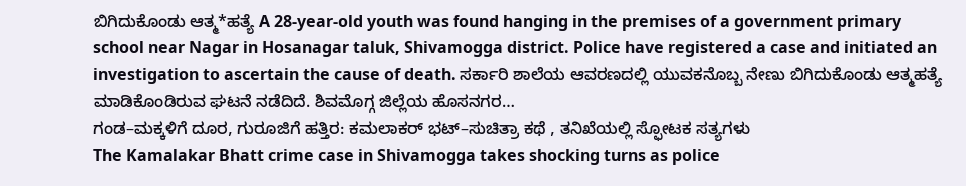ಬಿಗಿದುಕೊಂಡು ಆತ್ಮ*ಹತ್ಯೆ A 28-year-old youth was found hanging in the premises of a government primary school near Nagar in Hosanagar taluk, Shivamogga district. Police have registered a case and initiated an investigation to ascertain the cause of death. ಸರ್ಕಾರಿ ಶಾಲೆಯ ಆವರಣದಲ್ಲಿ ಯುವಕನೊಬ್ಬ ನೇಣು ಬಿಗಿದುಕೊಂಡು ಆತ್ಮಹತ್ಯೆ ಮಾಡಿಕೊಂಡಿರುವ ಘಟನೆ ನಡೆದಿದೆ. ಶಿವಮೊಗ್ಗ ಜಿಲ್ಲೆಯ ಹೊಸನಗರ…
ಗಂಡ–ಮಕ್ಕಳಿಗೆ ದೂರ, ಗುರೂಜಿಗೆ ಹತ್ತಿರ: ಕಮಲಾಕರ್ ಭಟ್–ಸುಚಿತ್ರಾ ಕಥೆ , ತನಿಖೆಯಲ್ಲಿ ಸ್ಫೋಟಕ ಸತ್ಯಗಳು
The Kamalakar Bhatt crime case in Shivamogga takes shocking turns as police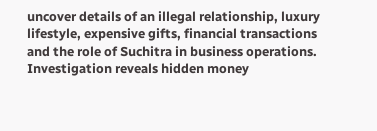uncover details of an illegal relationship, luxury lifestyle, expensive gifts, financial transactions and the role of Suchitra in business operations. Investigation reveals hidden money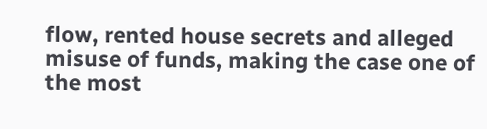flow, rented house secrets and alleged misuse of funds, making the case one of the most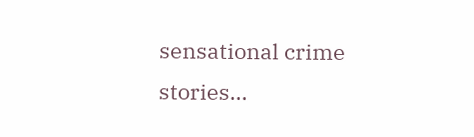sensational crime stories…